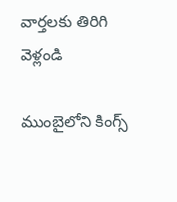వార్తలకు తిరిగి వెళ్లండి

ముంబైలోని కింగ్స్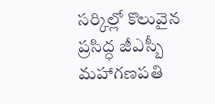సర్కిల్లో కొలువైన ప్రసిద్ధ జీఎస్బీ మహాగణపతి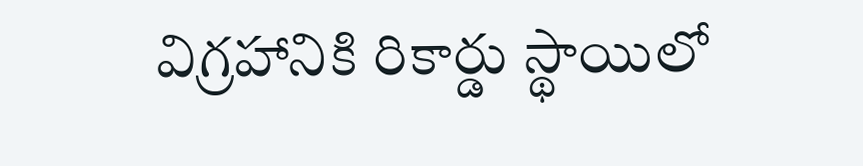విగ్రహానికి రికార్డు స్థాయిలో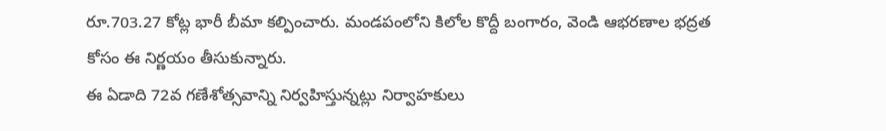రూ.703.27 కోట్ల భారీ బీమా కల్పించారు. మండపంలోని కిలోల కొద్దీ బంగారం, వెండి ఆభరణాల భద్రత కోసం ఈ నిర్ణయం తీసుకున్నారు.
ఈ ఏడాది 72వ గణేశోత్సవాన్ని నిర్వహిస్తున్నట్లు నిర్వాహకులు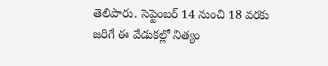తెలిపారు. సెప్టెంబర్ 14 నుంచి 18 వరకు జరిగే ఈ వేడుకల్లో నిత్యం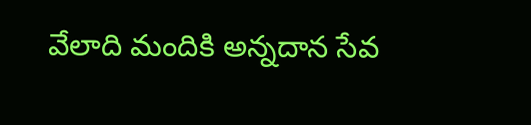వేలాది మందికి అన్నదాన సేవ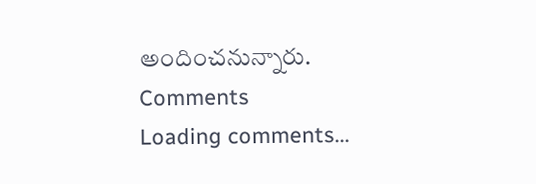అందించనున్నారు.
Comments
Loading comments...